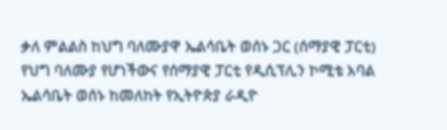ቃለ ምልልስ ከህግ ባለሙያዋ ኤልሳቤት ወሰኑ ጋር (ሰማያዊ ፓርቲ)
የህግ ባለሙያ የሆነችውና የሰማያዊ ፓርቲ የዲሲፕሊን ኮሚቴ አባል ኤልሳቤት ወሰኑ ከመለከት የኢትዮጵያ ራዲዮ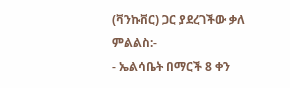(ቫንኩቨር) ጋር ያደረገችው ቃለ ምልልስ:-
- ኤልሳቤት በማርች 8 ቀን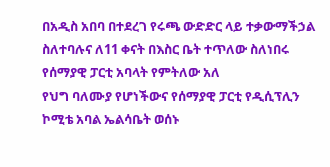በአዲስ አበባ በተደረገ የሩጫ ውድድር ላይ ተቃውማችኃል ስለተባሉና ለ11 ቀናት በእስር ቤት ተጥለው ስለነበሩ የሰማያዊ ፓርቲ አባላት የምትለው አለ
የህግ ባለሙያ የሆነችውና የሰማያዊ ፓርቲ የዲሲፕሊን ኮሚቴ አባል ኤልሳቤት ወሰኑ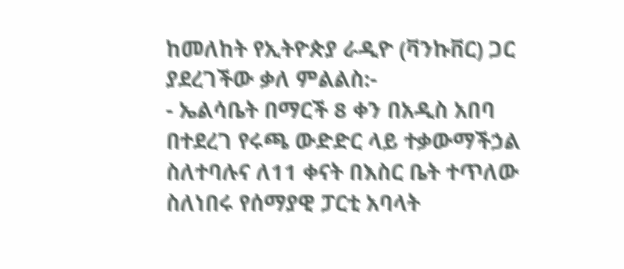ከመለከት የኢትዮጵያ ራዲዮ (ቫንኩቨር) ጋር ያደረገችው ቃለ ምልልስ:-
- ኤልሳቤት በማርች 8 ቀን በአዲስ አበባ በተደረገ የሩጫ ውድድር ላይ ተቃውማችኃል ስለተባሉና ለ11 ቀናት በእስር ቤት ተጥለው ስለነበሩ የሰማያዊ ፓርቲ አባላት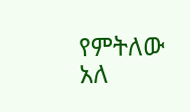የምትለው አለ